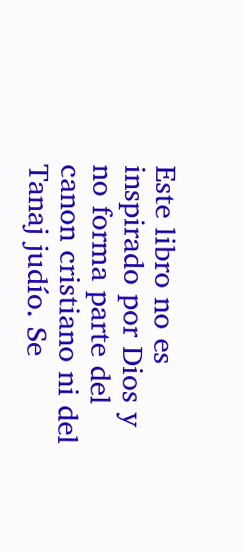Este libro no es inspirado por Dios y no forma parte del canon cristiano ni del Tanaj judío. Se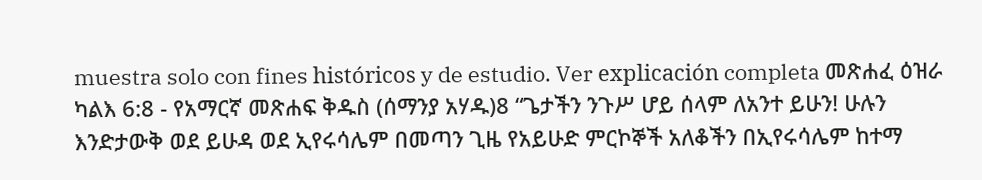muestra solo con fines históricos y de estudio. Ver explicación completa መጽሐፈ ዕዝራ ካልእ 6:8 - የአማርኛ መጽሐፍ ቅዱስ (ሰማንያ አሃዱ)8 “ጌታችን ንጉሥ ሆይ ሰላም ለአንተ ይሁን! ሁሉን እንድታውቅ ወደ ይሁዳ ወደ ኢየሩሳሌም በመጣን ጊዜ የአይሁድ ምርኮኞች አለቆችን በኢየሩሳሌም ከተማ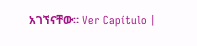አገኘናቸው። Ver Capítulo |